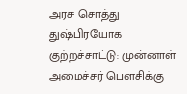அரச சொத்து துஷ்பிரயோக குற்றச்சாட்டு: முன்னாள் அமைச்சர் பெளசிக்கு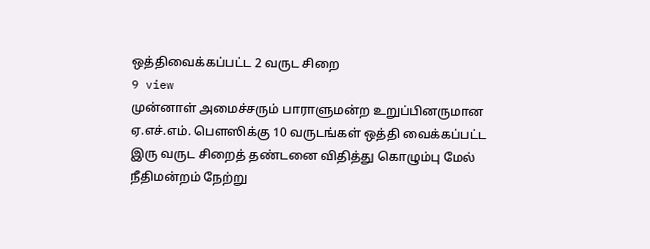ஒத்திவைக்கப்பட்ட 2 வருட சிறை
9 view
முன்னாள் அமைச்சரும் பாராளுமன்ற உறுப்பினருமான ஏ.எச்.எம். பெளஸிக்கு 10 வருடங்கள் ஒத்தி வைக்கப்பட்ட இரு வருட சிறைத் தண்டனை விதித்து கொழும்பு மேல் நீதிமன்றம் நேற்று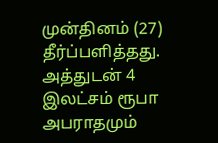முன்தினம் (27) தீர்ப்பளித்தது. அத்துடன் 4 இலட்சம் ரூபா அபராதமும்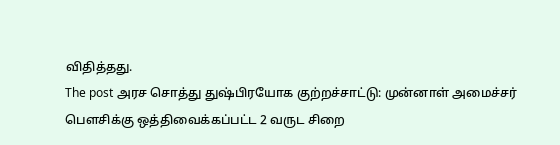விதித்தது.
The post அரச சொத்து துஷ்பிரயோக குற்றச்சாட்டு: முன்னாள் அமைச்சர் பெளசிக்கு ஒத்திவைக்கப்பட்ட 2 வருட சிறை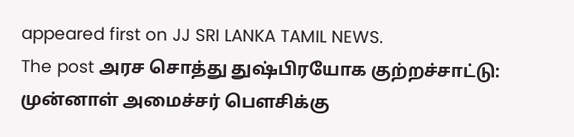appeared first on JJ SRI LANKA TAMIL NEWS.
The post அரச சொத்து துஷ்பிரயோக குற்றச்சாட்டு: முன்னாள் அமைச்சர் பெளசிக்கு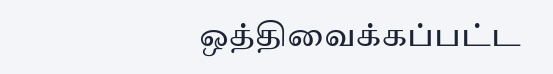ஒத்திவைக்கப்பட்ட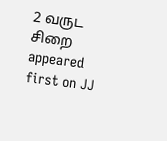2 வருட சிறை appeared first on JJ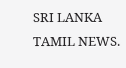SRI LANKA TAMIL NEWS.